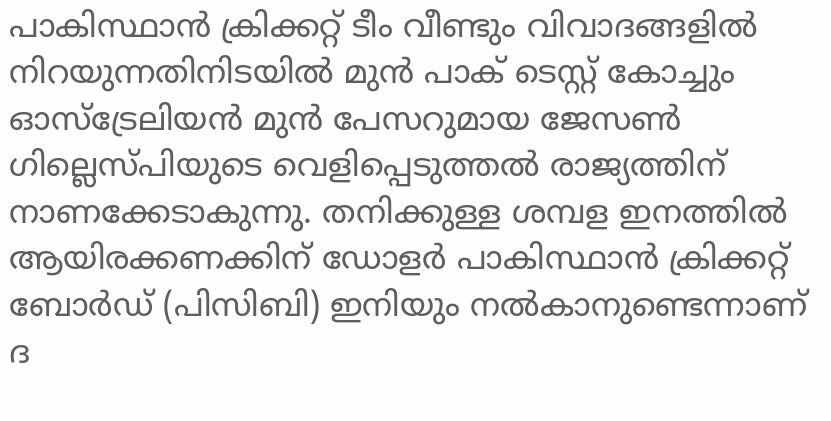പാകിസ്ഥാൻ ക്രിക്കറ്റ് ടീം വീണ്ടും വിവാദങ്ങളിൽ നിറയുന്നതിനിടയിൽ മുൻ പാക് ടെസ്റ്റ് കോച്ചും ഓസ്ട്രേലിയൻ മുൻ പേസറുമായ ജേസൺ ഗില്ലെസ്പിയുടെ വെളിപ്പെടുത്തൽ രാജ്യത്തിന് നാണക്കേടാകുന്നു. തനിക്കുള്ള ശമ്പള ഇനത്തിൽ ആയിരക്കണക്കിന് ഡോളർ പാകിസ്ഥാൻ ക്രിക്കറ്റ് ബോർഡ് (പിസിബി) ഇനിയും നൽകാനുണ്ടെന്നാണ് ദ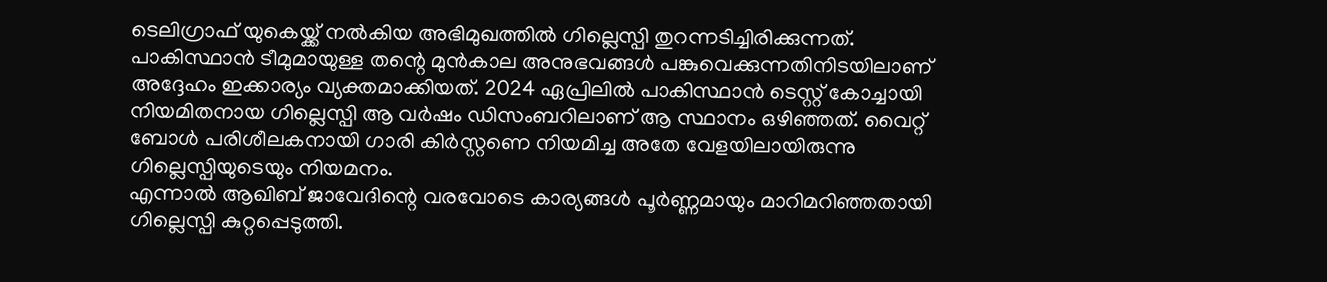ടെലിഗ്രാഫ് യുകെയ്ക്ക് നൽകിയ അഭിമുഖത്തിൽ ഗില്ലെസ്പി തുറന്നടിച്ചിരിക്കുന്നത്.
പാകിസ്ഥാൻ ടീമുമായുള്ള തന്റെ മുൻകാല അനുഭവങ്ങൾ പങ്കുവെക്കുന്നതിനിടയിലാണ് അദ്ദേഹം ഇക്കാര്യം വ്യക്തമാക്കിയത്. 2024 ഏപ്രിലിൽ പാകിസ്ഥാൻ ടെസ്റ്റ് കോച്ചായി നിയമിതനായ ഗില്ലെസ്പി ആ വർഷം ഡിസംബറിലാണ് ആ സ്ഥാനം ഒഴിഞ്ഞത്. വൈറ്റ് ബോൾ പരിശീലകനായി ഗാരി കിർസ്റ്റണെ നിയമിച്ച അതേ വേളയിലായിരുന്നു ഗില്ലെസ്പിയുടെയും നിയമനം.
എന്നാൽ ആഖിബ് ജാവേദിന്റെ വരവോടെ കാര്യങ്ങൾ പൂർണ്ണമായും മാറിമറിഞ്ഞതായി ഗില്ലെസ്പി കുറ്റപ്പെടുത്തി.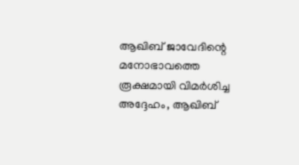ആഖിബ് ജാവേദിന്റെ മനോഭാവത്തെ രൂക്ഷമായി വിമർശിച്ച അദ്ദേഹം, ആഖിബ്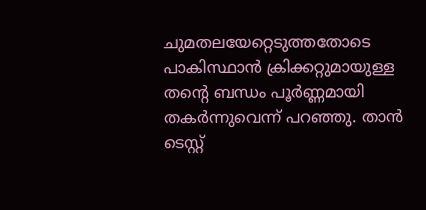ചുമതലയേറ്റെടുത്തതോടെ പാകിസ്ഥാൻ ക്രിക്കറ്റുമായുള്ള തന്റെ ബന്ധം പൂർണ്ണമായി തകർന്നുവെന്ന് പറഞ്ഞു. താൻ ടെസ്റ്റ്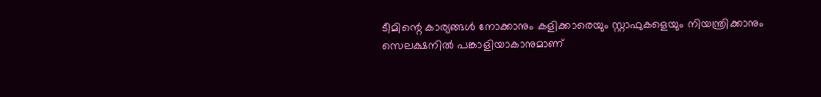ടീമിന്റെ കാര്യങ്ങൾ നോക്കാനും കളിക്കാരെയും സ്റ്റാഫുകളെയും നിയന്ത്രിക്കാനും സെലക്ഷനിൽ പങ്കാളിയാകാനുമാണ്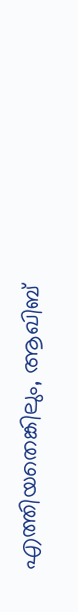എത്തിയതെങ്കിലും, ആഖിബ്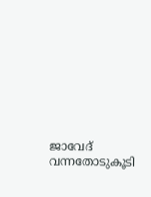ജാവേദ് വന്നതോടുകൂടി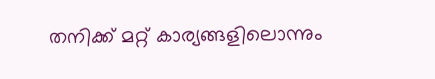തനിക്ക് മറ്റ് കാര്യങ്ങളിലൊന്നും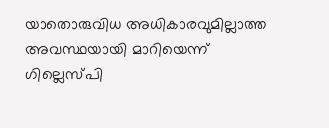യാതൊരുവിധ അധികാരവുമില്ലാത്ത അവസ്ഥയായി മാറിയെന്ന് ഗില്ലെസ്പി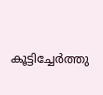കൂട്ടിച്ചേർത്തു